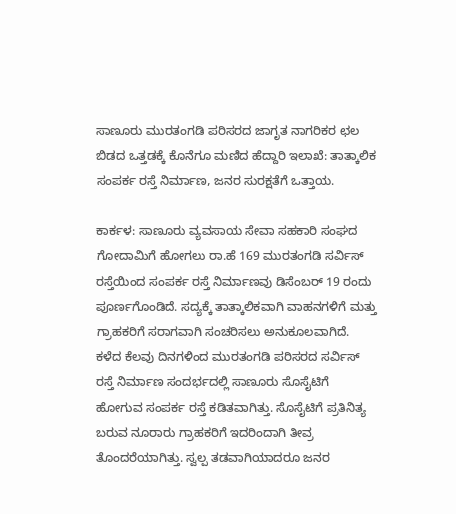ಸಾಣೂರು ಮುರತಂಗಡಿ ಪರಿಸರದ ಜಾಗೃತ ನಾಗರಿಕರ ಛಲ ಬಿಡದ ಒತ್ತಡಕ್ಕೆ ಕೊನೆಗೂ ಮಣಿದ ಹೆದ್ದಾರಿ ಇಲಾಖೆ: ತಾತ್ಕಾಲಿಕ ಸಂಪರ್ಕ ರಸ್ತೆ ನಿರ್ಮಾಣ, ಜನರ ಸುರಕ್ಷತೆಗೆ ಒತ್ತಾಯ.

ಕಾರ್ಕಳ: ಸಾಣೂರು ವ್ಯವಸಾಯ ಸೇವಾ ಸಹಕಾರಿ ಸಂಘದ ಗೋದಾಮಿಗೆ ಹೋಗಲು ರಾ.ಹೆ 169 ಮುರತಂಗಡಿ ಸರ್ವಿಸ್ ರಸ್ತೆಯಿಂದ ಸಂಪರ್ಕ ರಸ್ತೆ ನಿರ್ಮಾಣವು ಡಿಸೆಂಬರ್ 19 ರಂದು ಪೂರ್ಣಗೊಂಡಿದೆ. ಸದ್ಯಕ್ಕೆ ತಾತ್ಕಾಲಿಕವಾಗಿ ವಾಹನಗಳಿಗೆ ಮತ್ತು ಗ್ರಾಹಕರಿಗೆ ಸರಾಗವಾಗಿ ಸಂಚರಿಸಲು ಅನುಕೂಲವಾಗಿದೆ. ಕಳೆದ ಕೆಲವು ದಿನಗಳಿಂದ ಮುರತಂಗಡಿ ಪರಿಸರದ ಸರ್ವಿಸ್ ರಸ್ತೆ ನಿರ್ಮಾಣ ಸಂದರ್ಭದಲ್ಲಿ ಸಾಣೂರು ಸೊಸೈಟಿಗೆ ಹೋಗುವ ಸಂಪರ್ಕ ರಸ್ತೆ ಕಡಿತವಾಗಿತ್ತು. ಸೊಸೈಟಿಗೆ ಪ್ರತಿನಿತ್ಯ ಬರುವ ನೂರಾರು ಗ್ರಾಹಕರಿಗೆ ಇದರಿಂದಾಗಿ ತೀವ್ರ ತೊಂದರೆಯಾಗಿತ್ತು. ಸ್ವಲ್ಪ ತಡವಾಗಿಯಾದರೂ ಜನರ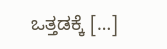ಒತ್ತಡಕ್ಕೆ […]